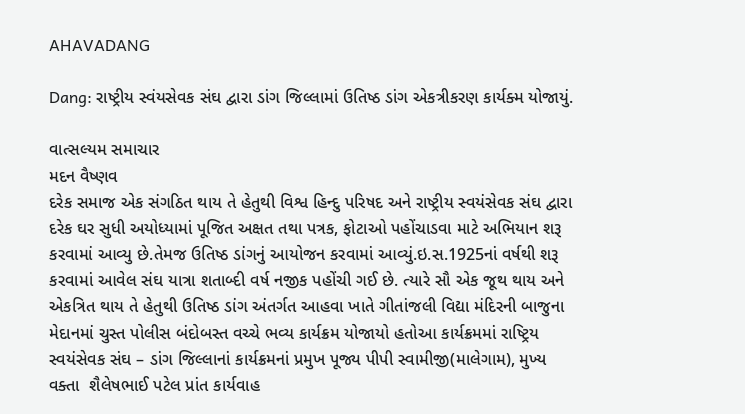AHAVADANG

Dang: રાષ્ટ્રીય સ્વંયસેવક સંઘ દ્વારા ડાંગ જિલ્લામાં ઉતિષ્ઠ ડાંગ એકત્રીકરણ કાર્યક્મ યોજાયું.

વાત્સલ્યમ સમાચાર
મદન વૈષ્ણવ
દરેક સમાજ એક સંગઠિત થાય તે હેતુથી વિશ્વ હિન્દુ પરિષદ અને રાષ્ટ્રીય સ્વયંસેવક સંઘ દ્વારા દરેક ઘર સુધી અયોધ્યામાં પૂજિત અક્ષત તથા પત્રક, ફોટાઓ પહોંચાડવા માટે અભિયાન શરૂ કરવામાં આવ્યુ છે.તેમજ ઉતિષ્ઠ ડાંગનું આયોજન કરવામાં આવ્યું.ઇ.સ.1925નાં વર્ષથી શરૂ કરવામાં આવેલ સંઘ યાત્રા શતાબ્દી વર્ષ નજીક પહોંચી ગઈ છે. ત્યારે સૌ એક જૂથ થાય અને એકત્રિત થાય તે હેતુથી ઉતિષ્ઠ ડાંગ અંતર્ગત આહવા ખાતે ગીતાંજલી વિદ્યા મંદિરની બાજુના મેદાનમાં ચુસ્ત પોલીસ બંદોબસ્ત વચ્ચે ભવ્ય કાર્યક્રમ યોજાયો હતોઆ કાર્યક્રમમાં રાષ્ટ્રિય સ્વયંસેવક સંઘ – ડાંગ જિલ્લાનાં કાર્યક્રમનાં પ્રમુખ પૂજ્ય પીપી સ્વામીજી(માલેગામ), મુખ્ય વક્તા  શૈલેષભાઈ પટેલ પ્રાંત કાર્યવાહ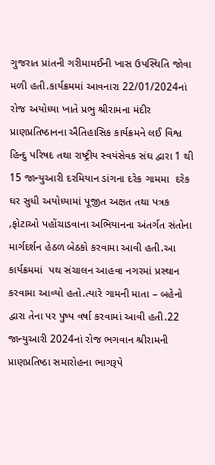ગુજરાત પ્રાંતની ગરીમામઈની ખાસ ઉપસ્થિતિ જોવા મળી હતી.કાર્યક્રમમાં આવનારા 22/01/2024નાં રોજ અયોધ્યા ખાતે પ્રભુ શ્રીરામના મંદીર પ્રાણપ્રતિષ્ઠાનના ઐતિહાસિક કાર્યક્રમને લઈ વિશ્વ હિન્દુ પરિષદ તથા રાષ્ટ્રીય સ્વયંસેવક સંઘ દ્વારા 1 થી 15 જાન્યુઆરી દરમિયાન ડાંગના દરેક ગામમા  દરેક ઘર સુધી અયોધ્યામાં પૂજીત અક્ષત તથા પત્રક ,ફોટાઓ પહોંચાડવાના અભિયાનના અંતર્ગત સંતોના માર્ગદર્શન હેઠળ બેઠકો કરવામા આવી હતી.આ કાર્યક્રમમાં  પથ સંચાલન આહવા નગરમાં પ્રસ્થાન કરવામા આવ્યો હતો.ત્યારે ગામની માતા – બહેનો દ્વારા તેના પર પુષ્પ વર્ષા કરવામાં આવી હતી.22 જાન્યુઆરી 2024નાં રોજ ભગવાન શ્રીરામની પ્રાણપ્રતિષ્ઠા સમારોહના ભાગરૂપે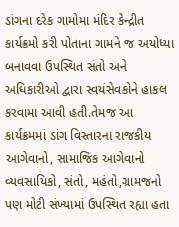ડાંગના દરેક ગામોમા મંદિર કેન્દ્રીત કાર્યક્રમો કરી પોતાના ગામને જ અયોધ્યા બનાવવા ઉપસ્થિત સંતો અને અધિકારીઓ દ્વારા સ્વયંસેવકોને હાકલ કરવામા આવી હતી.તેમજ આ કાર્યક્રમમાં ડાંગ વિસ્તારના રાજકીય આગેવાનો, સામાજિક આગેવાનો વ્યવસાયિકો, સંતો, મહંતો,ગ્રામજનો  પણ મોટી સંખ્યામાં ઉપસ્થિત રહ્યા હતા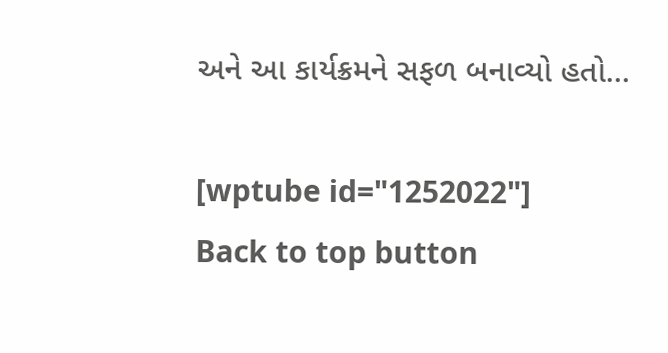અને આ કાર્યક્રમને સફળ બનાવ્યો હતો…

[wptube id="1252022"]
Back to top button